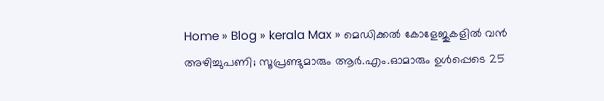Home » Blog » kerala Max » മെഡിക്കൽ കോളേജുകളിൽ വൻ അഴിച്ചുപണി; സൂപ്രണ്ടുമാരും ആർ.എം.ഓമാരും ഉൾപ്പെടെ 25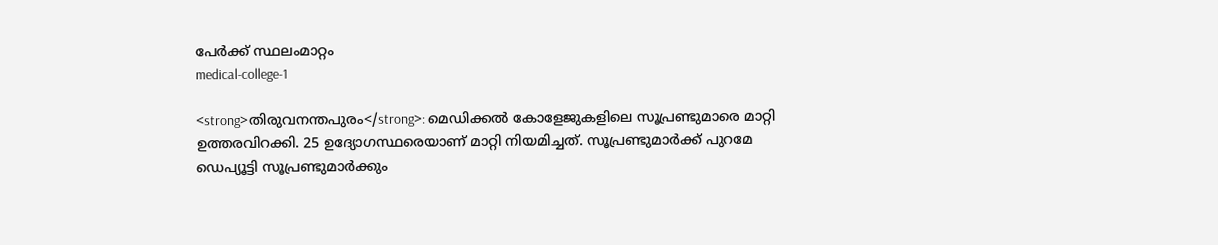പേർക്ക് സ്ഥലംമാറ്റം
medical-college-1

<strong>തിരുവനന്തപുരം</strong>: മെഡിക്കല്‍ കോളേജുകളിലെ സൂപ്രണ്ടുമാരെ മാറ്റി ഉത്തരവിറക്കി. 25 ഉദ്യോഗസ്ഥരെയാണ് മാറ്റി നിയമിച്ചത്. സൂപ്രണ്ടുമാര്‍ക്ക് പുറമേ ഡെപ്യൂട്ടി സൂപ്രണ്ടുമാര്‍ക്കും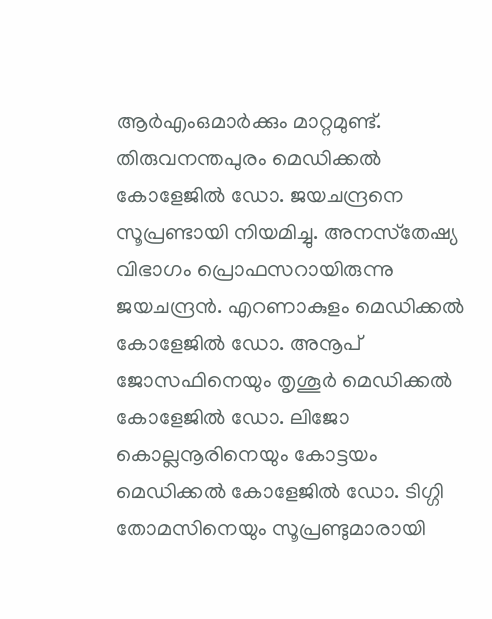ആര്‍എംഒമാര്‍ക്കും മാറ്റമുണ്ട്. തിരുവനന്തപുരം മെഡിക്കല്‍ കോളേജില്‍ ഡോ. ജയചന്ദ്രനെ സൂപ്രണ്ടായി നിയമിച്ചു. അനസ്‌തേഷ്യ വിഭാഗം പ്രൊഫസറായിരുന്നു ജയചന്ദ്രന്‍. എറണാകുളം മെഡിക്കല്‍ കോളേജില്‍ ഡോ. അനൂപ് ജോസഫിനെയും തൃശൂര്‍ മെഡിക്കല്‍ കോളേജില്‍ ഡോ. ലിജോ കൊല്ലനൂരിനെയും കോട്ടയം മെഡിക്കല്‍ കോളേജില്‍ ഡോ. ടിഗ്ഗി തോമസിനെയും സൂപ്രണ്ടുമാരായി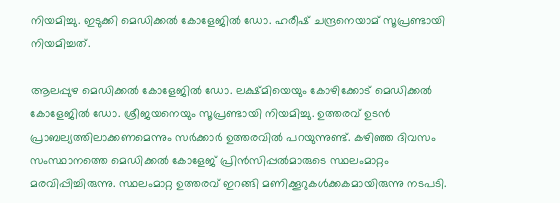നിയമിച്ചു. ഇടുക്കി മെഡിക്കല്‍ കോളേജില്‍ ഡോ. ഹരീഷ് ചന്ദ്രനെയാമ് സൂപ്രണ്ടായി നിയമിച്ചത്.

ആലപ്പുഴ മെഡിക്കല്‍ കോളേജില്‍ ഡോ. ലക്ഷ്മിയെയും കോഴിക്കോട് മെഡിക്കല്‍ കോളേജില്‍ ഡോ. ശ്രീജയനെയും സൂപ്രണ്ടായി നിയമിച്ചു. ഉത്തരവ് ഉടന്‍ പ്രാബല്യത്തിലാക്കണമെന്നും സര്‍ക്കാര്‍ ഉത്തരവില്‍ പറയുന്നുണ്ട്. കഴിഞ്ഞ ദിവസം സംസ്ഥാനത്തെ മെഡിക്കല്‍ കോളേജ് പ്രിന്‍സിപ്പല്‍മാരുടെ സ്ഥലംമാറ്റം മരവിപ്പിച്ചിരുന്നു. സ്ഥലംമാറ്റ ഉത്തരവ് ഇറങ്ങി മണിക്കൂറുകള്‍ക്കകമായിരുന്നു നടപടി.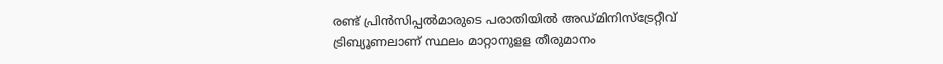രണ്ട് പ്രിന്‍സിപ്പല്‍മാരുടെ പരാതിയില്‍ അഡ്മിനിസ്‌ട്രേറ്റീവ് ട്രിബ്യൂണലാണ് സ്ഥലം മാറ്റാനുളള തീരുമാനം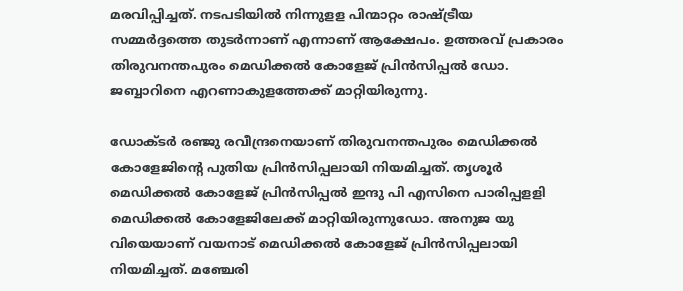മരവിപ്പിച്ചത്. നടപടിയില്‍ നിന്നുളള പിന്മാറ്റം രാഷ്ട്രീയ സമ്മര്‍ദ്ദത്തെ തുടര്‍ന്നാണ് എന്നാണ് ആക്ഷേപം. ഉത്തരവ് പ്രകാരം തിരുവനന്തപുരം മെഡിക്കല്‍ കോളേജ് പ്രിന്‍സിപ്പൽ ഡോ. ജബ്ബാറിനെ എറണാകുളത്തേക്ക് മാറ്റിയിരുന്നു.

ഡോക്ടര്‍ രഞ്ജു രവീന്ദ്രനെയാണ് തിരുവനന്തപുരം മെഡിക്കല്‍ കോളേജിന്റെ പുതിയ പ്രിന്‍സിപ്പലായി നിയമിച്ചത്. തൃശൂര്‍ മെഡിക്കല്‍ കോളേജ് പ്രിന്‍സിപ്പൽ ഇന്ദു പി എസിനെ പാരിപ്പളളി മെഡിക്കല്‍ കോളേജിലേക്ക് മാറ്റിയിരുന്നുഡോ. അനുജ യു വിയെയാണ് വയനാട് മെഡിക്കല്‍ കോളേജ് പ്രിന്‍സിപ്പലായി നിയമിച്ചത്. മഞ്ചേരി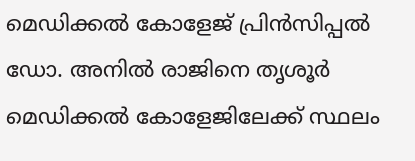മെഡിക്കല്‍ കോളേജ് പ്രിന്‍സിപ്പൽ ഡോ. അനില്‍ രാജിനെ തൃശൂര്‍ മെഡിക്കല്‍ കോളേജിലേക്ക് സ്ഥലം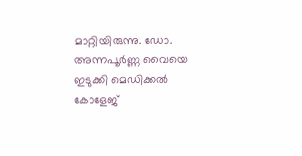മാറ്റിയിരുന്നു. ഡോ. അന്നപൂര്‍ണ്ണ വൈയെ ഇടുക്കി മെഡിക്കല്‍ കോളേജ്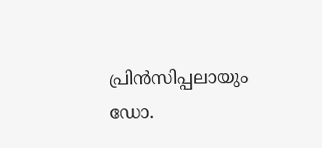പ്രിന്‍സിപ്പലായും ഡോ.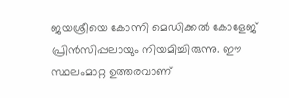ജയശ്രീയെ കോന്നി മെഡിക്കല്‍ കോളേജ് പ്രിന്‍സിപ്പലായും നിയമിച്ചിരുന്നു. ഈ സ്ഥലംമാറ്റ ഉത്തരവാണ്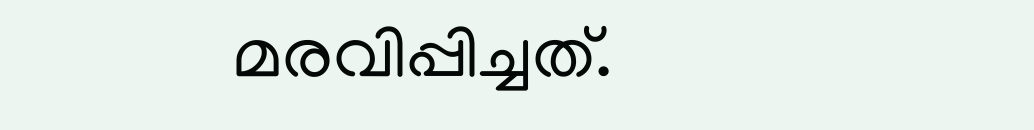മരവിപ്പിച്ചത്.